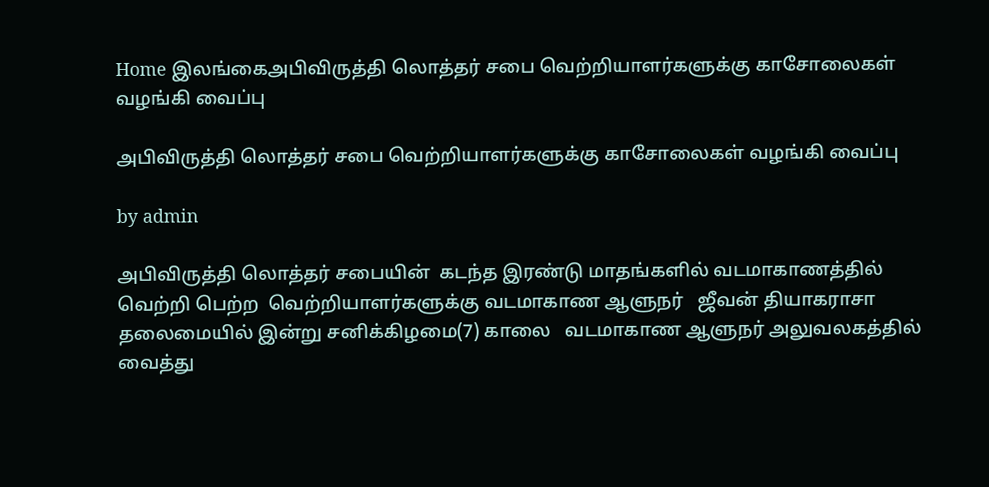Home இலங்கைஅபிவிருத்தி லொத்தர் சபை வெற்றியாளர்களுக்கு காசோலைகள் வழங்கி வைப்பு

அபிவிருத்தி லொத்தர் சபை வெற்றியாளர்களுக்கு காசோலைகள் வழங்கி வைப்பு

by admin

அபிவிருத்தி லொத்தர் சபையின்  கடந்த இரண்டு மாதங்களில் வடமாகாணத்தில்  வெற்றி பெற்ற  வெற்றியாளர்களுக்கு வடமாகாண ஆளுநர்   ஜீவன் தியாகராசா தலைமையில் இன்று சனிக்கிழமை(7) காலை   வடமாகாண ஆளுநர் அலுவலகத்தில்  வைத்து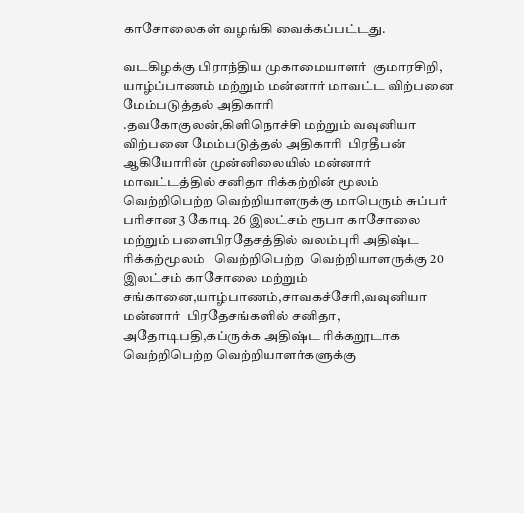காசோலைகள் வழங்கி வைக்கப்பட்டது.

வடகிழக்கு பிராந்திய முகாமையாளர்  குமாரசிறி, யாழ்ப்பாணம் மற்றும் மன்னார் மாவட்ட விற்பனை மேம்படுத்தல் அதிகாரி  .தவகோகுலன்,கிளிநொச்சி மற்றும் வவுனியா விற்பனை மேம்படுத்தல் அதிகாரி  பிரதீபன் ஆகியோரின் முன்னிலையில் மன்னார் மாவட்டத்தில் சனிதா ரிக்கற்றின் மூலம் வெற்றிபெற்ற வெற்றியாளருக்கு மாபெரும் சுப்பர் பரிசான 3 கோடி 26 இலட்சம் ரூபா காசோலை மற்றும் பளைபிரதேசத்தில் வலம்புரி அதிஷ்ட  ரிக்கற்மூலம்   வெற்றிபெற்ற  வெற்றியாளருக்கு 20 இலட்சம் காசோலை மற்றும் சங்கானை,யாழ்பாணம்,சாவகச்சேரி,வவுனியா மன்னார்  பிரதேசங்களில் சனிதா, அதோடிபதி,கப்ருக்க அதிஷ்ட ரிக்கறூடாக வெற்றிபெற்ற வெற்றியாளர்களுக்கு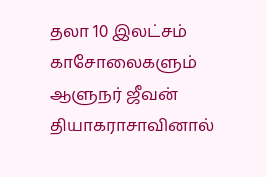தலா 10 இலட்சம் காசோலைகளும்   ஆளுநர் ஜீவன் தியாகராசாவினால்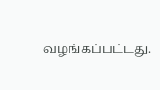வழங்கப்பட்டது.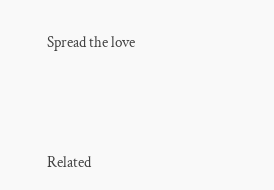Spread the love




Related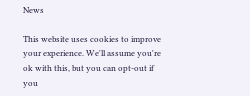News

This website uses cookies to improve your experience. We'll assume you're ok with this, but you can opt-out if you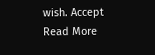wish. Accept Read More